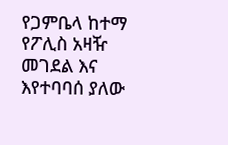የጋምቤላ ከተማ የፖሊስ አዛዥ መገደል እና እየተባባሰ ያለው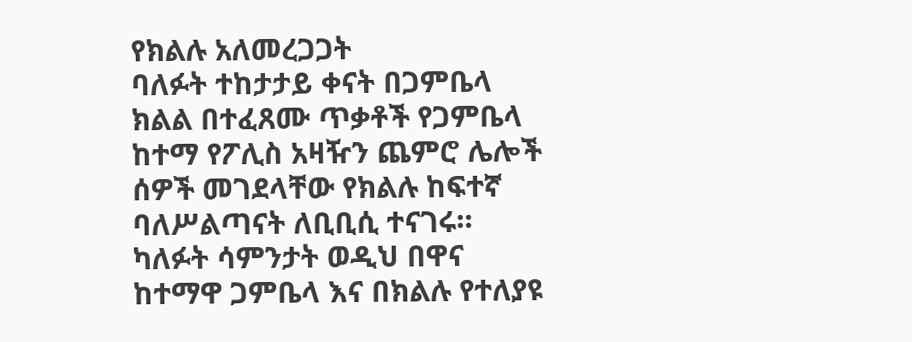የክልሉ አለመረጋጋት
ባለፉት ተከታታይ ቀናት በጋምቤላ ክልል በተፈጸሙ ጥቃቶች የጋምቤላ ከተማ የፖሊስ አዛዥን ጨምሮ ሌሎች ሰዎች መገደላቸው የክልሉ ከፍተኛ ባለሥልጣናት ለቢቢሲ ተናገሩ። ካለፉት ሳምንታት ወዲህ በዋና ከተማዋ ጋምቤላ እና በክልሉ የተለያዩ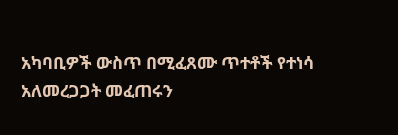አካባቢዎች ውስጥ በሚፈጸሙ ጥተቶች የተነሳ አለመረጋጋት መፈጠሩን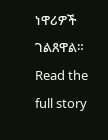ነዋሪዎች ገልጸዋል።
Read the full story